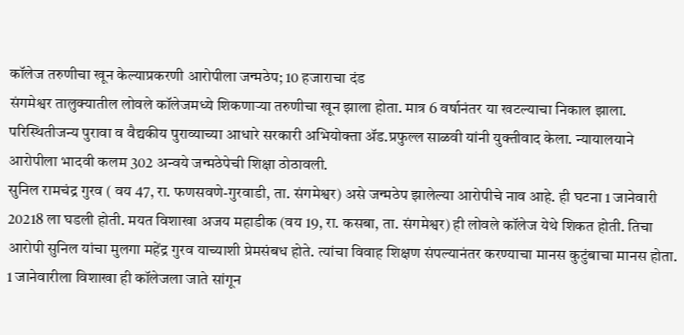कॉलेज तरुणीचा खून केल्याप्रकरणी आरोपीला जन्मठेप; 10 हजाराचा दंड
संगमेश्वर तालुक्यातील लोवले कॉलेजमध्ये शिकणाऱ्या तरुणीचा खून झाला होता. मात्र 6 वर्षानंतर या खटल्याचा निकाल झाला. परिस्थितीजन्य पुरावा व वैद्यकीय पुराव्याच्या आधारे सरकारी अभियोक्ता ॲड.प्रफुल्ल साळवी यांनी युक्तीवाद केला. न्यायालयाने आरोपीला भादवी कलम 302 अन्वये जन्मठेपेची शिक्षा ठोठावली.
सुनिल रामचंद्र गुरव ( वय 47, रा. फणसवणे-गुरवाडी, ता. संगमेश्वर) असे जन्मठेप झालेल्या आरोपीचे नाव आहे. ही घटना 1 जानेवारी 20218 ला घडली होती. मयत विशाखा अजय महाडीक (वय 19, रा. कसबा, ता. संगमेश्वर) ही लोवले कॉलेज येथे शिकत होती. तिचा आरोपी सुनिल यांचा मुलगा महेंद्र गुरव याच्याशी प्रेमसंबध होते. त्यांचा विवाह शिक्षण संपल्यानंतर करण्याचा मानस कुटुंबाचा मानस होता. 1 जानेवारीला विशाखा ही कॉलेजला जाते सांगून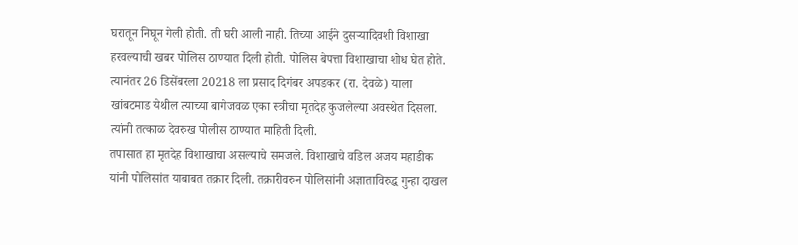घरातून निघून गेली होती. ती घरी आली नाही. तिच्या आईने दुसऱ्यादिवशी विशाखा हरवल्याची खबर पोलिस ठाण्यात दिली होती. पोलिस बेपत्ता विशाखाचा शोध घेत होते. त्यानंतर 26 डिसेंबरला 20218 ला प्रसाद दिगंबर अपडकर (रा. देवळे) याला खांबटमाड येथील त्याच्या बागेजवळ एका स्त्रीचा मृतदेह कुजलेल्या अवस्थेत दिसला. त्यांनी तत्काळ देवरुख पोलीस ठाण्यात माहिती दिली.
तपासात हा मृतदेह विशाखाचा असल्याचे समजले. विशाखाचे वडिल अजय महाडीक यांनी पोलिसांत याबाबत तक्रार दिली. तक्रारीवरुन पोलिसांनी अज्ञाताविरुद्ध गुन्हा दाखल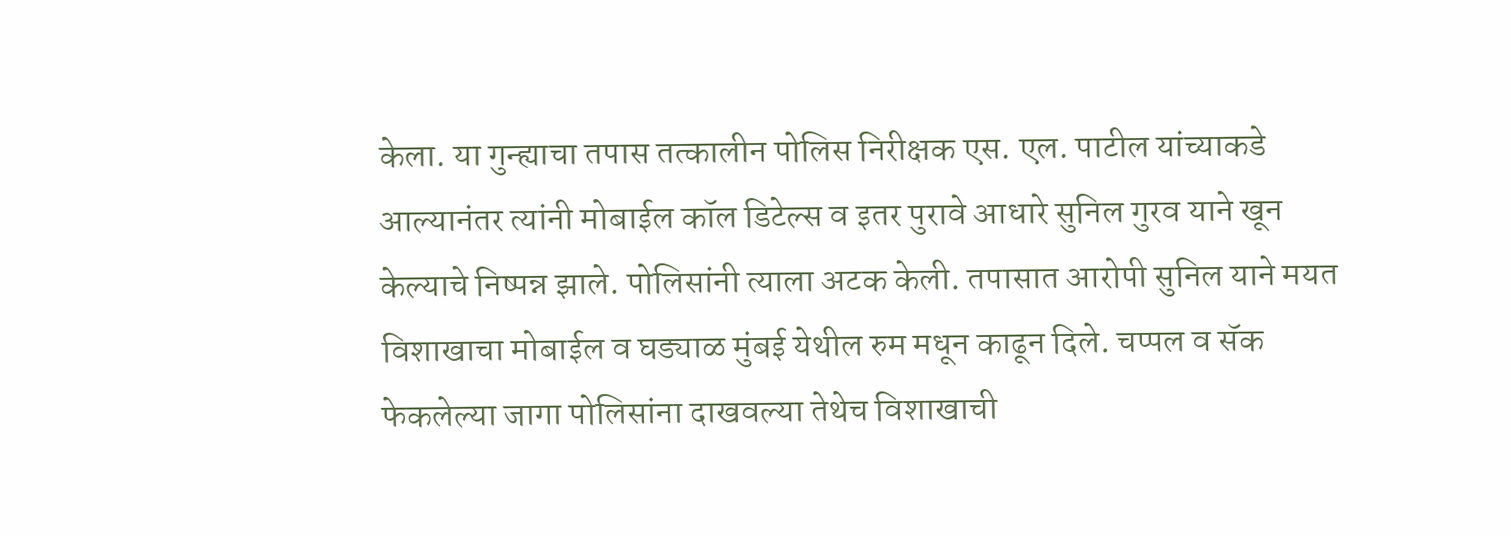केला. या गुन्ह्याचा तपास तत्कालीन पोलिस निरीक्षक एस. एल. पाटील यांच्याकडे आल्यानंतर त्यांनी मोबाईल कॉल डिटेल्स व इतर पुरावे आधारे सुनिल गुरव याने खून केल्याचे निष्पन्न झाले. पोलिसांनी त्याला अटक केली. तपासात आरोपी सुनिल याने मयत विशाखाचा मोबाईल व घड्याळ मुंबई येथील रुम मधून काढून दिले. चप्पल व सॅक फेकलेल्या जागा पोलिसांना दाखवल्या तेथेच विशाखाची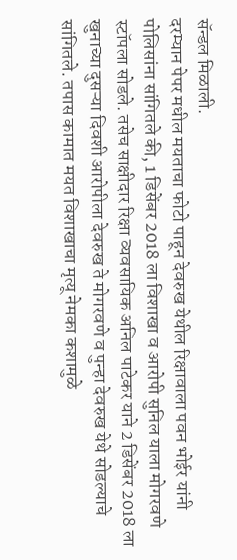सॅन्डल मिळाली.
दरम्यान पेपर मधील मयताचा फोटो पाहून देवरुख येथील रिक्षावाला पवन भोईर यांनी पोलिसांना सांगितले की, 1 डिसेंबर 2018 ला विशाखा व आरोपी सुनिल याला मोगरवणे स्टॉपला सोडले. तसेच साक्षीदार रिक्षा व्यवसायिक अनिल पाटेकर याने 2 डिसेंबर 2018 ला खुनाच्या दुसऱ्या दिवशी आरोपीला देवरुख ते मोगरवणे व पुन्हा देवरुख येथे सोडल्याचे सांगितले. तपास कामात मयत विशाखाचा मृत्यू नेमका कशामुळे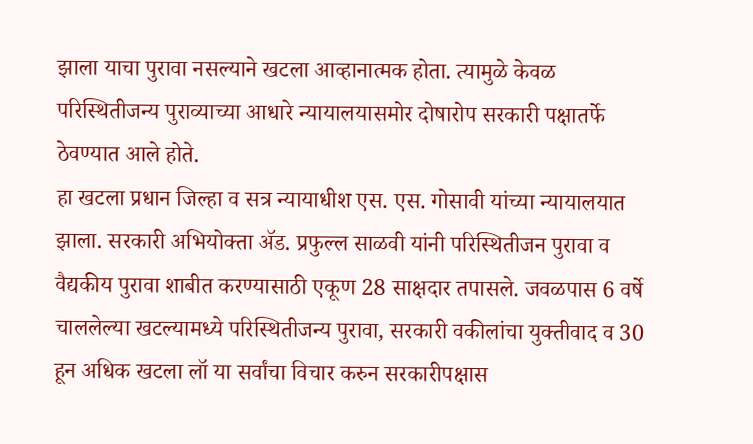झाला याचा पुरावा नसल्याने खटला आव्हानात्मक होता. त्यामुळे केवळ परिस्थितीजन्य पुराव्याच्या आधारे न्यायालयासमोर दोषारोप सरकारी पक्षातर्फे ठेवण्यात आले होते.
हा खटला प्रधान जिल्हा व सत्र न्यायाधीश एस. एस. गोसावी यांच्या न्यायालयात झाला. सरकारी अभियोक्ता ॲड. प्रफुल्ल साळवी यांनी परिस्थितीजन पुरावा व वैद्यकीय पुरावा शाबीत करण्यासाठी एकूण 28 साक्षदार तपासले. जवळपास 6 वर्षे चाललेल्या खटल्यामध्ये परिस्थितीजन्य पुरावा, सरकारी वकीलांचा युक्तीवाद व 30 हून अधिक खटला लॉ या सर्वांचा विचार करुन सरकारीपक्षास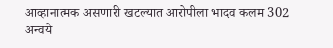आव्हानात्मक असणारी खटल्यात आरोपीला भादव कलम 302 अन्वये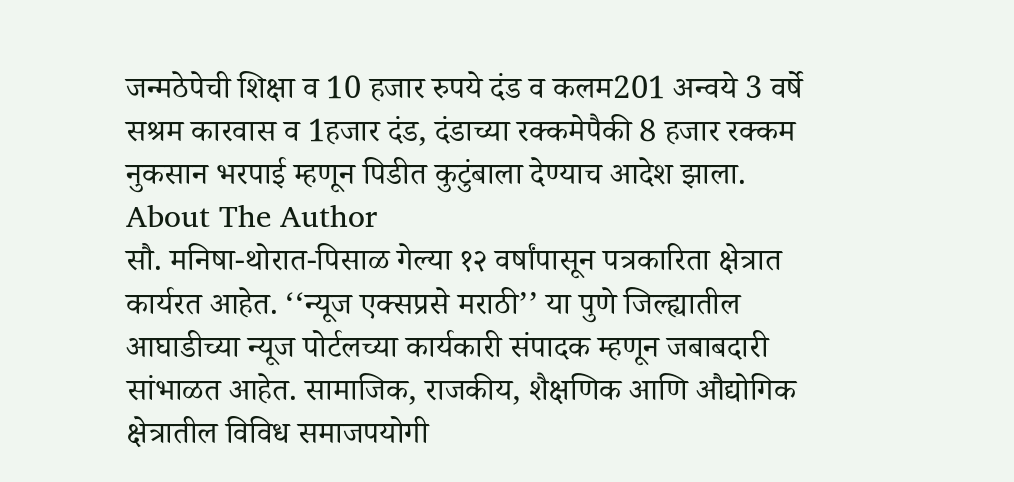जन्मठेपेची शिक्षा व 10 हजार रुपये दंड व कलम201 अन्वये 3 वर्षे सश्रम कारवास व 1हजार दंड, दंडाच्या रक्कमेपैकी 8 हजार रक्कम नुकसान भरपाई म्हणून पिडीत कुटुंबाला देण्याच आदेश झाला.
About The Author
सौ. मनिषा-थोरात-पिसाळ गेल्या १२ वर्षांपासून पत्रकारिता क्षेत्रात कार्यरत आहेत. ‘‘न्यूज एक्सप्रसे मराठी’’ या पुणे जिल्ह्यातील आघाडीच्या न्यूज पोर्टलच्या कार्यकारी संपादक म्हणून जबाबदारी सांभाळत आहेत. सामाजिक, राजकीय, शैक्षणिक आणि औद्योगिक क्षेत्रातील विविध समाजपयोगी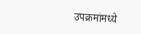उपक्रमांमध्ये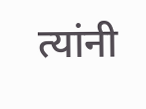त्यांनी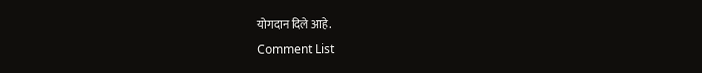योगदान दिले आहे.
Comment List